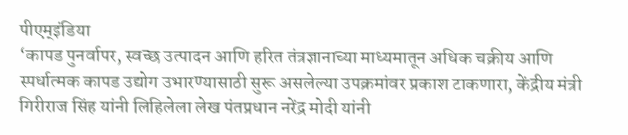पीएम्इंडिया
‘कापड पुनर्वापर, स्वच्छ उत्पादन आणि हरित तंत्रज्ञानाच्या माध्यमातून अधिक चक्रीय आणि स्पर्धात्मक कापड उद्योग उभारण्यासाठी सुरू असलेल्या उपक्रमांवर प्रकाश टाकणारा, केंद्रीय मंत्री गिरीराज सिंह यांनी लिहिलेला लेख पंतप्रधान नरेंद्र मोदी यांनी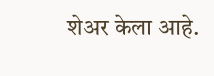शेअर केला आहे.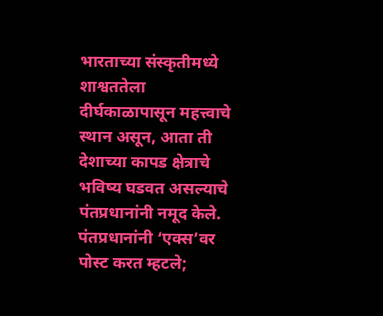भारताच्या संस्कृतीमध्ये शाश्वततेला दीर्घकाळापासून महत्त्वाचे स्थान असून, आता ती देशाच्या कापड क्षेत्राचे भविष्य घडवत असल्याचे पंतप्रधानांनी नमूद केले.
पंतप्रधानांनी ‘एक्स’वर पोस्ट करत म्हटले;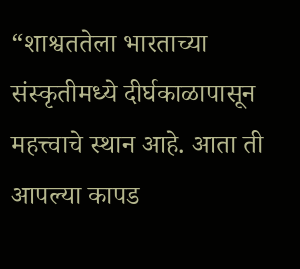“शाश्वततेला भारताच्या संस्कृतीमध्ये दीर्घकाळापासून महत्त्वाचे स्थान आहे. आता ती आपल्या कापड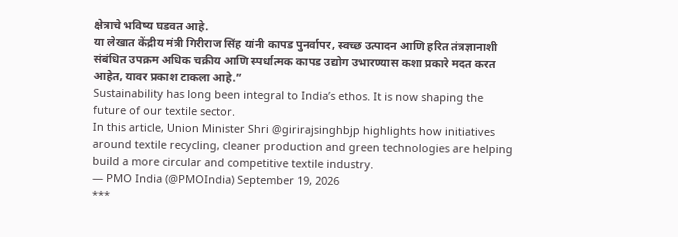क्षेत्राचे भविष्य घडवत आहे.
या लेखात केंद्रीय मंत्री गिरीराज सिंह यांनी कापड पुनर्वापर, स्वच्छ उत्पादन आणि हरित तंत्रज्ञानाशी संबंधित उपक्रम अधिक चक्रीय आणि स्पर्धात्मक कापड उद्योग उभारण्यास कशा प्रकारे मदत करत आहेत, यावर प्रकाश टाकला आहे.”
Sustainability has long been integral to India’s ethos. It is now shaping the future of our textile sector.
In this article, Union Minister Shri @girirajsinghbjp highlights how initiatives around textile recycling, cleaner production and green technologies are helping build a more circular and competitive textile industry.
— PMO India (@PMOIndia) September 19, 2026
***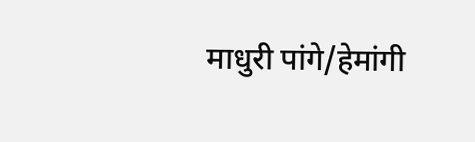माधुरी पांगे/हेमांगी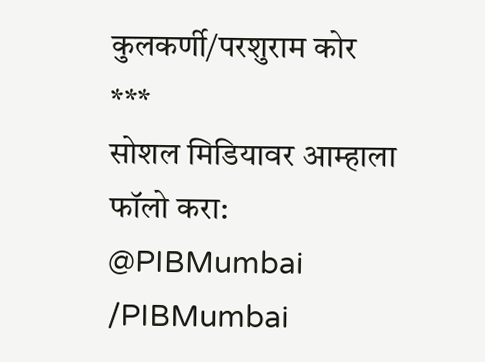कुलकर्णी/परशुराम कोर
***
सोशल मिडियावर आम्हाला फॉलो करा:
@PIBMumbai
/PIBMumbai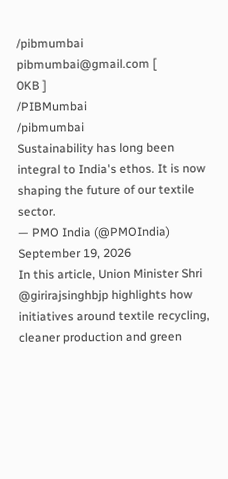/pibmumbai
pibmumbai@gmail.com [
0KB ]
/PIBMumbai
/pibmumbai
Sustainability has long been integral to India's ethos. It is now shaping the future of our textile sector.
— PMO India (@PMOIndia) September 19, 2026
In this article, Union Minister Shri @girirajsinghbjp highlights how initiatives around textile recycling, cleaner production and green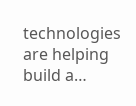technologies are helping build a…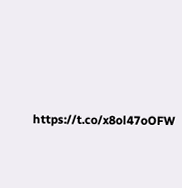https://t.co/x8ol47oOFW